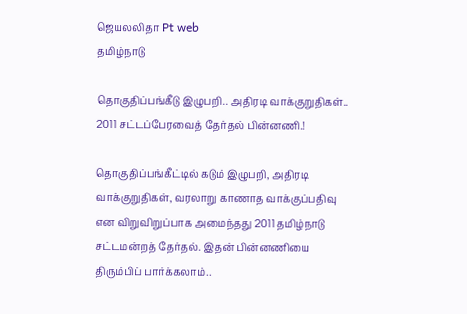ஜெயலலிதா Pt web
தமிழ்நாடு

தொகுதிப்பங்கீடு இழுபறி.. அதிரடி வாக்குறுதிகள்.. 2011 சட்டப்பேரவைத் தேர்தல் பின்னணி.!

தொகுதிப்பங்கீட்டில் கடும் இழுபறி, அதிரடி வாக்குறுதிகள், வரலாறு காணாத வாக்குப்பதிவு என விறுவிறுப்பாக அமைந்தது 2011 தமிழ்நாடு சட்டமன்றத் தேர்தல். இதன் பின்னணியை திரும்பிப் பார்க்கலாம்..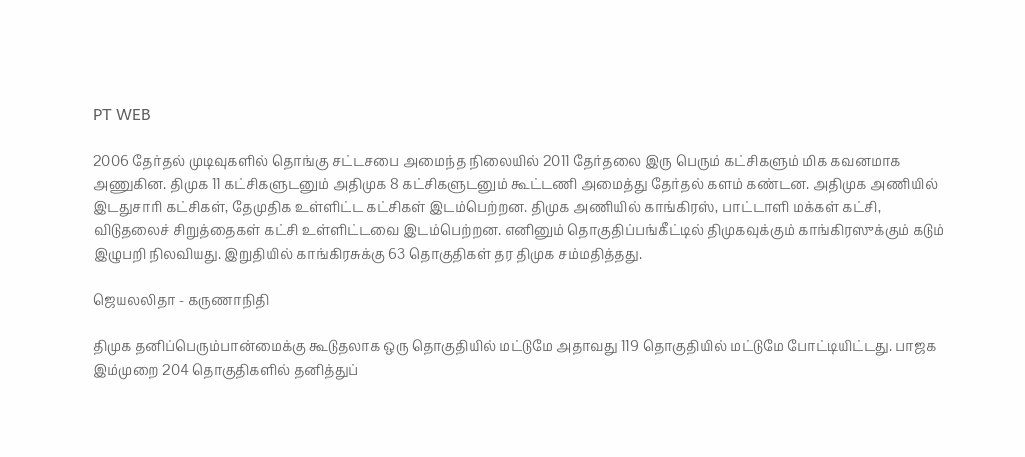PT WEB

2006 தேர்தல் முடிவுகளில் தொங்கு சட்டசபை அமைந்த நிலையில் 2011 தேர்தலை இரு பெரும் கட்சிகளும் மிக கவனமாக அணுகின. திமுக 11 கட்சிகளுடனும் அதிமுக 8 கட்சிகளுடனும் கூட்டணி அமைத்து தேர்தல் களம் கண்டன. அதிமுக அணியில் இடதுசாரி கட்சிகள், தேமுதிக உள்ளிட்ட கட்சிகள் இடம்பெற்றன. திமுக அணியில் காங்கிரஸ், பாட்டாளி மக்கள் கட்சி, விடுதலைச் சிறுத்தைகள் கட்சி உள்ளிட்டவை இடம்பெற்றன. எனினும் தொகுதிப்பங்கீட்டில் திமுகவுக்கும் காங்கிரஸுக்கும் கடும் இழுபறி நிலவியது. இறுதியில் காங்கிரசுக்கு 63 தொகுதிகள் தர திமுக சம்மதித்தது.

ஜெயலலிதா - கருணாநிதி

திமுக தனிப்பெரும்பான்மைக்கு கூடுதலாக ஒரு தொகுதியில் மட்டுமே அதாவது 119 தொகுதியில் மட்டுமே போட்டியிட்டது. பாஜக இம்முறை 204 தொகுதிகளில் தனித்துப்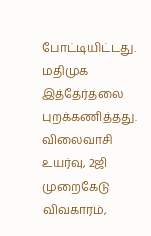போட்டியிட்டது. மதிமுக இத்தேர்தலை புறக்கணித்தது. விலைவாசி உயர்வு, 2ஜி முறைகேடு விவகாரம்,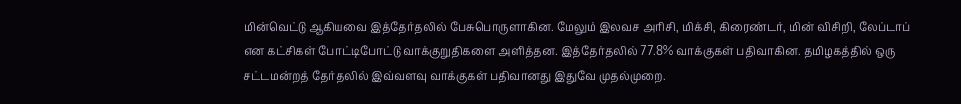மின்வெட்டு ஆகியவை இத்தேர்தலில் பேசுபொருளாகின. மேலும் இலவச அரிசி, மிக்சி, கிரைண்டர், மின் விசிறி, லேப்டாப் என கட்சிகள் போட்டிபோட்டு வாக்குறுதிகளை அளித்தன. இத்தேர்தலில் 77.8% வாக்குகள் பதிவாகின. தமிழகத்தில் ஒரு சட்டமன்றத் தேர்தலில் இவ்வளவு வாக்குகள் பதிவானது இதுவே முதல்முறை.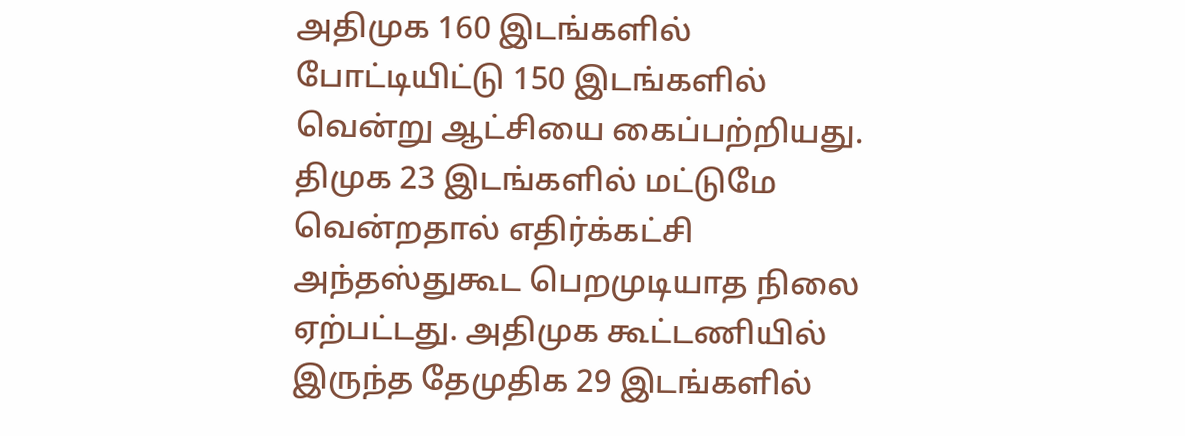அதிமுக 160 இடங்களில் போட்டியிட்டு 150 இடங்களில் வென்று ஆட்சியை கைப்பற்றியது. திமுக 23 இடங்களில் மட்டுமே வென்றதால் எதிர்க்கட்சி அந்தஸ்துகூட பெறமுடியாத நிலை ஏற்பட்டது. அதிமுக கூட்டணியில் இருந்த தேமுதிக 29 இடங்களில்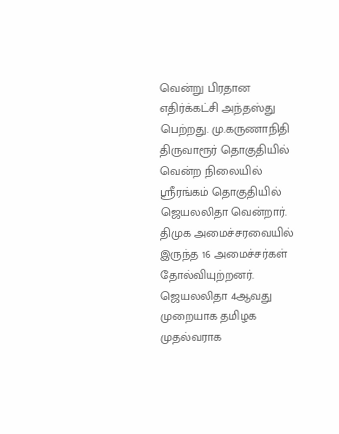வென்று பிரதான எதிர்க்கட்சி அந்தஸ்து பெற்றது. மு.கருணாநிதி திருவாரூர் தொகுதியில் வென்ற நிலையில் ஸ்ரீரங்கம் தொகுதியில் ஜெயலலிதா வென்றார். திமுக அமைச்சரவையில் இருந்த 16 அமைச்சர்கள் தோல்வியுற்றனர். ஜெயலலிதா 4ஆவது முறையாக தமிழக முதல்வராக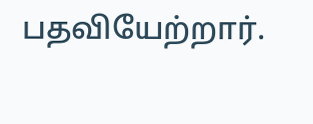பதவியேற்றார்.